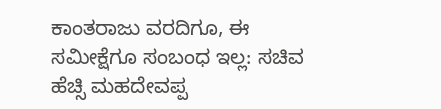ಕಾಂತರಾಜು ವರದಿಗೂ, ಈ ಸಮೀಕ್ಷೆಗೂ ಸಂಬಂಧ ಇಲ್ಲ: ಸಚಿವ ಹೆಚ್ಸಿ ಮಹದೇವಪ್ಪ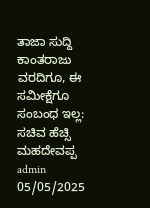ತಾಜಾ ಸುದ್ದಿ ಕಾಂತರಾಜು ವರದಿಗೂ, ಈ ಸಮೀಕ್ಷೆಗೂ ಸಂಬಂಧ ಇಲ್ಲ: ಸಚಿವ ಹೆಚ್ಸಿ ಮಹದೇವಪ್ಪ admin 05/05/2025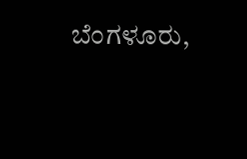ಬೆಂಗಳೂರು,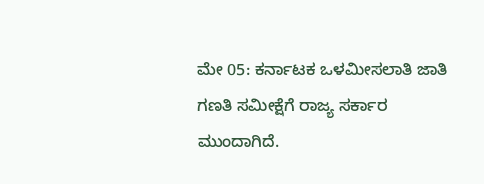ಮೇ 05: ಕರ್ನಾಟಕ ಒಳಮೀಸಲಾತಿ ಜಾತಿ ಗಣತಿ ಸಮೀಕ್ಷೆಗೆ ರಾಜ್ಯ ಸರ್ಕಾರ ಮುಂದಾಗಿದೆ.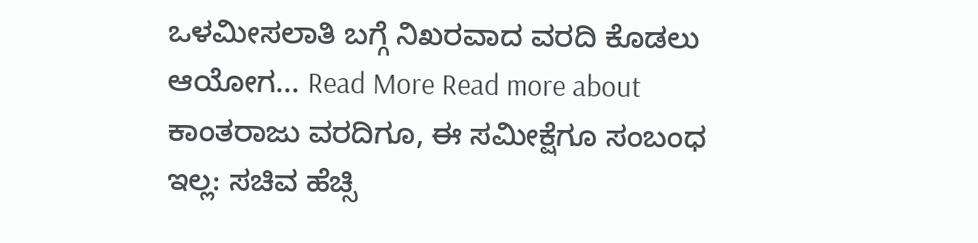ಒಳಮೀಸಲಾತಿ ಬಗ್ಗೆ ನಿಖರವಾದ ವರದಿ ಕೊಡಲು ಆಯೋಗ... Read More Read more about ಕಾಂತರಾಜು ವರದಿಗೂ, ಈ ಸಮೀಕ್ಷೆಗೂ ಸಂಬಂಧ ಇಲ್ಲ: ಸಚಿವ ಹೆಚ್ಸಿ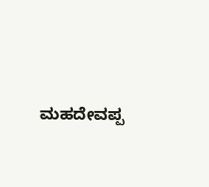ಮಹದೇವಪ್ಪ